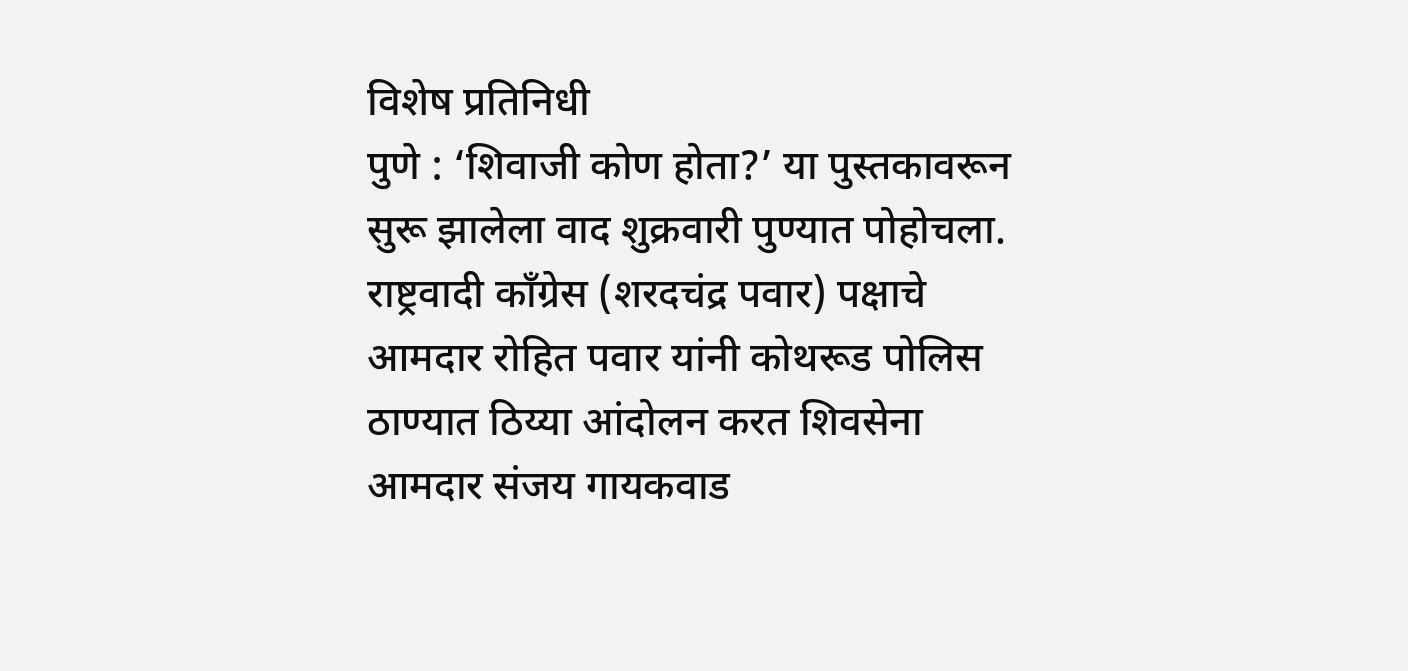विशेष प्रतिनिधी
पुणे : ‘शिवाजी कोण होता?’ या पुस्तकावरून सुरू झालेला वाद शुक्रवारी पुण्यात पोहोचला. राष्ट्रवादी काँग्रेस (शरदचंद्र पवार) पक्षाचे आमदार रोहित पवार यांनी कोथरूड पोलिस ठाण्यात ठिय्या आंदोलन करत शिवसेना आमदार संजय गायकवाड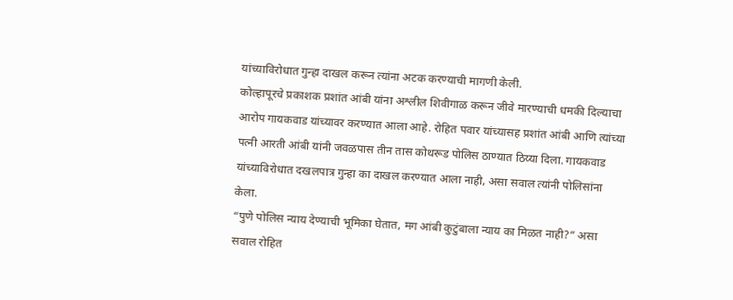यांच्याविरोधात गुन्हा दाखल करून त्यांना अटक करण्याची मागणी केली.
कोल्हापूरचे प्रकाशक प्रशांत आंबी यांना अश्लील शिवीगाळ करून जीवे मारण्याची धमकी दिल्याचा आरोप गायकवाड यांच्यावर करण्यात आला आहे. रोहित पवार यांच्यासह प्रशांत आंबी आणि त्यांच्या पत्नी आरती आंबी यांनी जवळपास तीन तास कोथरूड पोलिस ठाण्यात ठिय्या दिला. गायकवाड यांच्याविरोधात दखलपात्र गुन्हा का दाखल करण्यात आला नाही, असा सवाल त्यांनी पोलिसांना केला.
“पुणे पोलिस न्याय देण्याची भूमिका घेतात, मग आंबी कुटुंबाला न्याय का मिळत नाही?” असा सवाल रोहित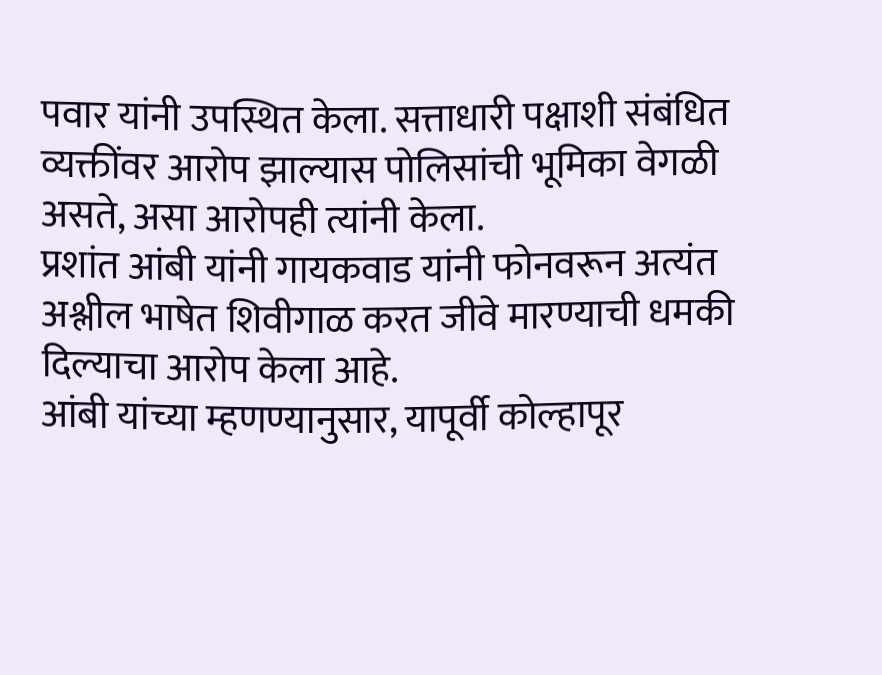पवार यांनी उपस्थित केला. सत्ताधारी पक्षाशी संबंधित व्यक्तींवर आरोप झाल्यास पोलिसांची भूमिका वेगळी असते, असा आरोपही त्यांनी केला.
प्रशांत आंबी यांनी गायकवाड यांनी फोनवरून अत्यंत अश्लील भाषेत शिवीगाळ करत जीवे मारण्याची धमकी दिल्याचा आरोप केला आहे.
आंबी यांच्या म्हणण्यानुसार, यापूर्वी कोल्हापूर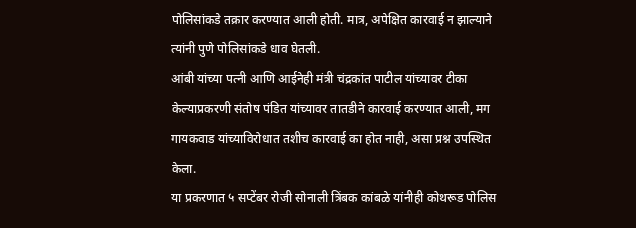पोलिसांकडे तक्रार करण्यात आली होती. मात्र, अपेक्षित कारवाई न झाल्याने त्यांनी पुणे पोलिसांकडे धाव घेतली.
आंबी यांच्या पत्नी आणि आईनेही मंत्री चंद्रकांत पाटील यांच्यावर टीका केल्याप्रकरणी संतोष पंडित यांच्यावर तातडीने कारवाई करण्यात आली, मग गायकवाड यांच्याविरोधात तशीच कारवाई का होत नाही, असा प्रश्न उपस्थित केला.
या प्रकरणात ५ सप्टेंबर रोजी सोनाली त्रिंबक कांबळे यांनीही कोथरूड पोलिस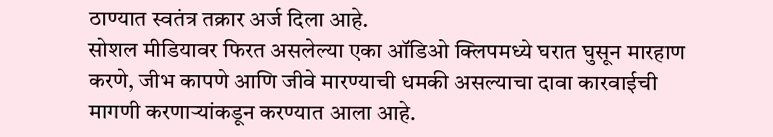ठाण्यात स्वतंत्र तक्रार अर्ज दिला आहे.
सोशल मीडियावर फिरत असलेल्या एका ऑडिओ क्लिपमध्ये घरात घुसून मारहाण करणे, जीभ कापणे आणि जीवे मारण्याची धमकी असल्याचा दावा कारवाईची मागणी करणाऱ्यांकडून करण्यात आला आहे.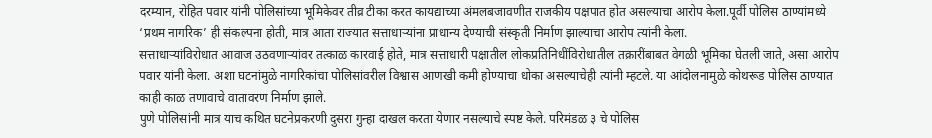दरम्यान, रोहित पवार यांनी पोलिसांच्या भूमिकेवर तीव्र टीका करत कायद्याच्या अंमलबजावणीत राजकीय पक्षपात होत असल्याचा आरोप केला.पूर्वी पोलिस ठाण्यांमध्ये ‘प्रथम नागरिक’ ही संकल्पना होती, मात्र आता राज्यात सत्ताधाऱ्यांना प्राधान्य देण्याची संस्कृती निर्माण झाल्याचा आरोप त्यांनी केला.
सत्ताधाऱ्यांविरोधात आवाज उठवणाऱ्यांवर तत्काळ कारवाई होते, मात्र सत्ताधारी पक्षातील लोकप्रतिनिधींविरोधातील तक्रारींबाबत वेगळी भूमिका घेतली जाते, असा आरोप पवार यांनी केला. अशा घटनांमुळे नागरिकांचा पोलिसांवरील विश्वास आणखी कमी होण्याचा धोका असल्याचेही त्यांनी म्हटले. या आंदोलनामुळे कोथरूड पोलिस ठाण्यात काही काळ तणावाचे वातावरण निर्माण झाले.
पुणे पोलिसांनी मात्र याच कथित घटनेप्रकरणी दुसरा गुन्हा दाखल करता येणार नसल्याचे स्पष्ट केले. परिमंडळ ३ चे पोलिस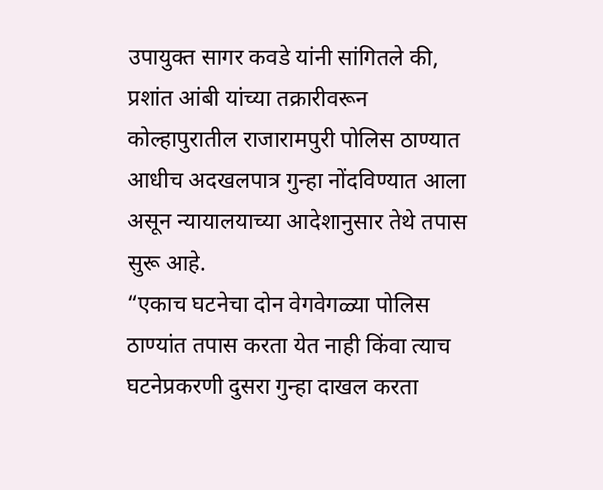उपायुक्त सागर कवडे यांनी सांगितले की, प्रशांत आंबी यांच्या तक्रारीवरून कोल्हापुरातील राजारामपुरी पोलिस ठाण्यात आधीच अदखलपात्र गुन्हा नोंदविण्यात आला असून न्यायालयाच्या आदेशानुसार तेथे तपास सुरू आहे.
“एकाच घटनेचा दोन वेगवेगळ्या पोलिस ठाण्यांत तपास करता येत नाही किंवा त्याच घटनेप्रकरणी दुसरा गुन्हा दाखल करता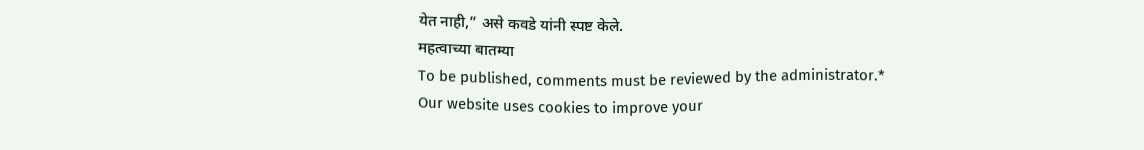येत नाही,” असे कवडे यांनी स्पष्ट केले.
महत्वाच्या बातम्या
To be published, comments must be reviewed by the administrator.*
Our website uses cookies to improve your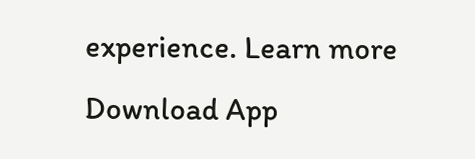experience. Learn more
Download App